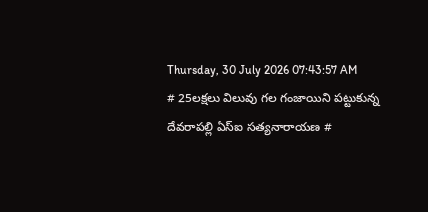Thursday, 30 July 2026 07:43:57 AM
# 25లక్షలు విలువు గల గంజాయిని పట్టుకున్న దేవరాపల్లి ఏస్ఐ సత్యనారాయణ #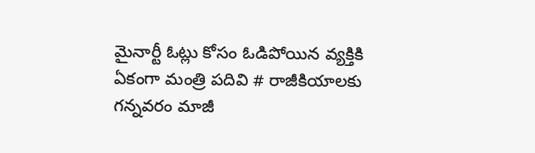మైనార్టీ ఓట్లు కోసం ఓడిపోయిన వ్యక్తికి ఏకంగా మంత్రి పదివి # రాజీకియాలకు గన్నవరం మాజీ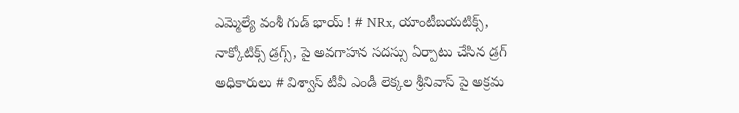ఎమ్మెల్యే వంశీ గుడ్ భాయ్ ! # NRx, యాంటీబయటిక్స్, నాక్కోటిక్స్ డ్రగ్స్, పై అవగాహన సదస్సు ఏర్పాటు చేసిన డ్రగ్ అధికారులు # విశ్వాస్ టీవీ ఎండీ లెక్కల శ్రీనివాస్ పై అక్రమ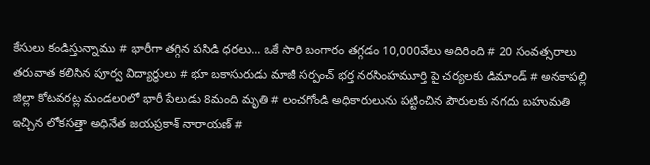కేసులు కండిస్తున్నాము # భారీగా తగ్గిన పసిడి ధరలు... ఒకే సారి బంగారం తగ్గడం 10,000వేలు అదిరింది # 20 సంవత్సరాలు తరువాత కలిసిన పూర్వ విద్యార్ధులు # భూ బకాసురుడు మాజీ సర్పంచ్ భర్త నరసింహమూర్తి పై చర్యలకు డిమాండ్ # అనకాపల్లి జిల్లా కోటవరట్ల మండలoలో భారీ పేలుడు 8మంది మృతి # లంచగోండి అధికారులును పట్టించిన పౌరులకు నగదు బహుమతి ఇచ్చిన లోకసత్తా అధినేత జయప్రకాశ్ నారాయణ్ #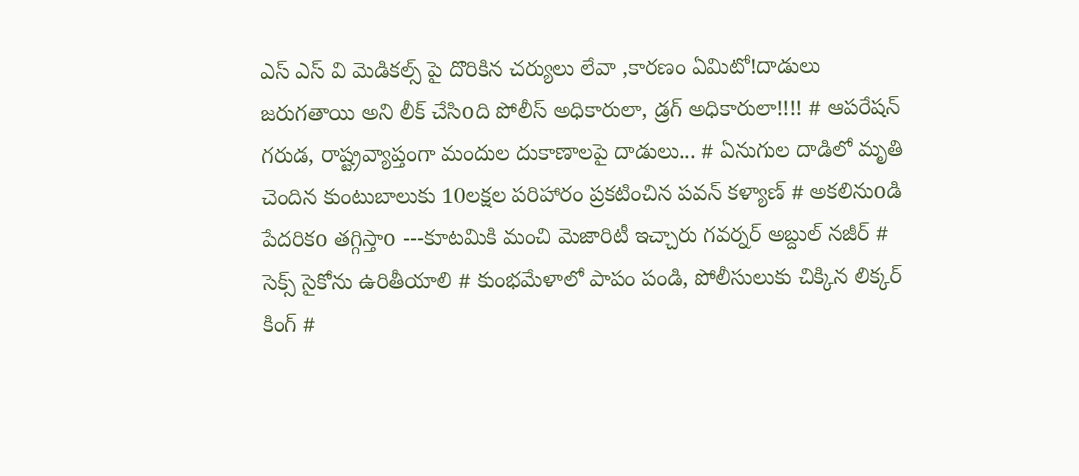ఎస్ ఎస్ వి మెడికల్స్ పై దొరికిన చర్యులు లేవా ,కారణం ఏమిటో!దాడులు జరుగతాయి అని లీక్ చేసిoది పోలీస్ అధికారులా, డ్రగ్ అధికారులా!!!! # ఆపరేషన్ గరుడ, రాష్ట్రవ్యాప్తంగా మందుల దుకాణాలపై దాడులు... # ఏనుగుల దాడిలో మృతి చెందిన కుంటుబాలుకు 10లక్షల పరిహారం ప్రకటించిన పవన్ కళ్యాణ్ # అకలినుoడి పేదరికo తగ్గిస్తాo ---కూటమికి మంచి మెజారిటీ ఇచ్చారు గవర్నర్‌ అబ్దుల్ నజీర్ # సెక్స్ సైకోను ఉరితీయాలి # కుంభమేళాలో పాపం పండి, పోలీసులుకు చిక్కిన లిక్కర్ కింగ్ #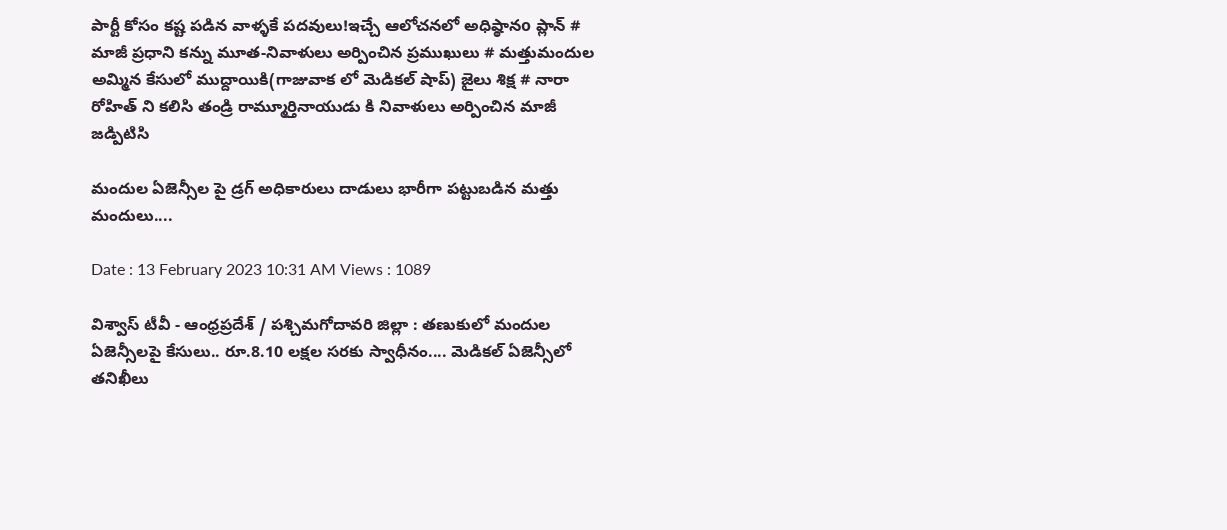పార్టీ కోసం కష్ట పడిన వాళ్ళకే పదవులు!ఇచ్చే ఆలోచనలో అధిష్ఠానo ప్లాన్ # మాజీ ప్రధాని కన్ను మూత-నివాళులు అర్పించిన ప్రముఖులు # మత్తుమందుల అమ్మిన కేసులో ముద్దాయికి(గాజువాక లో మెడికల్ షాప్) జైలు శిక్ష # నారా రోహిత్ ని కలిసి తండ్రి రామ్మూర్తినాయుడు కి నివాళులు అర్పించిన మాజీ జడ్పిటిసి

మందుల ఏజెన్సీల పై డ్రగ్ అధికారులు దాడులు భారీగా పట్టుబడిన మత్తు మందులు....

Date : 13 February 2023 10:31 AM Views : 1089

విశ్వాస్ టీవీ - ఆంధ్రప్రదేశ్ / పశ్చిమగోదావరి జిల్లా : తణుకులో మందుల ఏజెన్సీలపై కేసులు.. రూ.8.10 లక్షల సరకు స్వాధీనం.... మెడికల్‌ ఏజెన్సీలో తనిఖీలు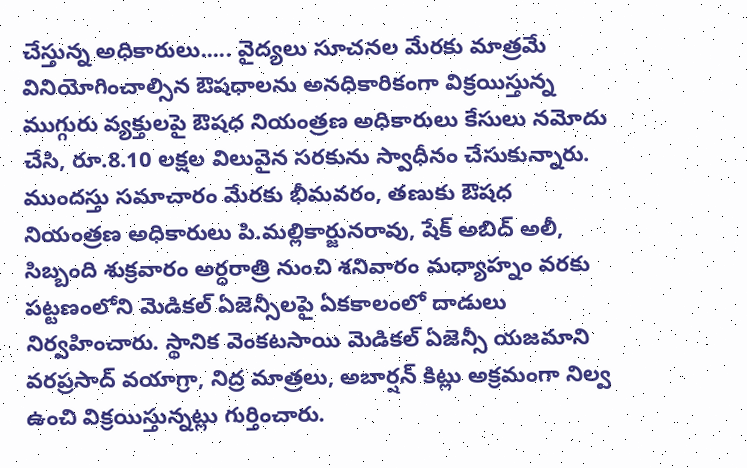చేస్తున్న అధికారులు..... వైద్యలు సూచనల మేరకు మాత్రమే వినియోగించాల్సిన ఔషధాలను అనధికారికంగా విక్రయిస్తున్న ముగ్గురు వ్యక్తులపై ఔషధ నియంత్రణ అధికారులు కేసులు నమోదు చేసి, రూ.8.10 లక్షల విలువైన సరకును స్వాధీనం చేసుకున్నారు. ముందస్తు సమాచారం మేరకు భీమవరం, తణుకు ఔషధ నియంత్రణ అధికారులు పి.మల్లికార్జునరావు, షేక్‌ అబిద్‌ అలీ, సిబ్బంది శుక్రవారం అర్ధరాత్రి నుంచి శనివారం మధ్యాహ్నం వరకు పట్టణంలోని మెడికల్‌ ఏజెన్సీలపై ఏకకాలంలో దాడులు నిర్వహించారు. స్థానిక వెంకటసాయి మెడికల్‌ ఏజెన్సీ యజమాని వరప్రసాద్‌ వయాగ్రా, నిద్ర మాత్రలు, అబార్షన్‌ కిట్లు అక్రమంగా నిల్వ ఉంచి విక్రయిస్తున్నట్లు గుర్తించారు.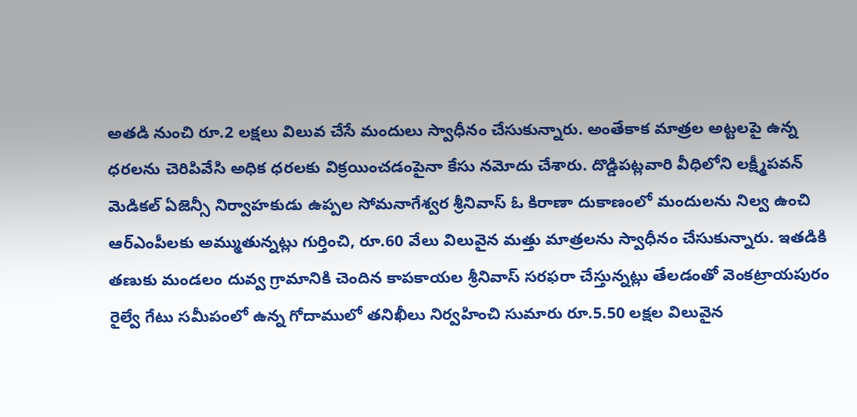అతడి నుంచి రూ.2 లక్షలు విలువ చేసే మందులు స్వాధీనం చేసుకున్నారు. అంతేకాక మాత్రల అట్టలపై ఉన్న ధరలను చెరిపివేసి అధిక ధరలకు విక్రయించడంపైనా కేసు నమోదు చేశారు. దొడ్డిపట్లవారి వీధిలోని లక్ష్మీపవన్‌ మెడికల్‌ ఏజెన్సీ నిర్వాహకుడు ఉప్పల సోమనాగేశ్వర శ్రీనివాస్‌ ఓ కిరాణా దుకాణంలో మందులను నిల్వ ఉంచి ఆర్‌ఎంపీలకు అమ్ముతున్నట్లు గుర్తించి, రూ.60 వేలు విలువైన మత్తు మాత్రలను స్వాధీనం చేసుకున్నారు. ఇతడికి తణుకు మండలం దువ్వ గ్రామానికి చెందిన కాపకాయల శ్రీనివాస్‌ సరఫరా చేస్తున్నట్లు తేలడంతో వెంకట్రాయపురం రైల్వే గేటు సమీపంలో ఉన్న గోదాములో తనిఖీలు నిర్వహించి సుమారు రూ.5.50 లక్షల విలువైన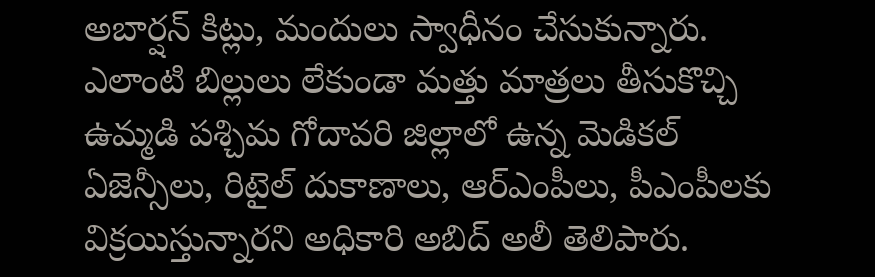అబార్షన్‌ కిట్లు, మందులు స్వాధీనం చేసుకున్నారు. ఎలాంటి బిల్లులు లేకుండా మత్తు మాత్రలు తీసుకొచ్చి ఉమ్మడి పశ్చిమ గోదావరి జిల్లాలో ఉన్న మెడికల్‌ ఏజెన్సీలు, రిటైల్‌ దుకాణాలు, ఆర్‌ఎంపీలు, పీఎంపీలకు విక్రయిస్తున్నారని అధికారి అబిద్‌ అలీ తెలిపారు.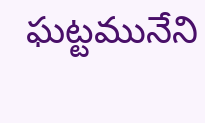ఘట్టమునేని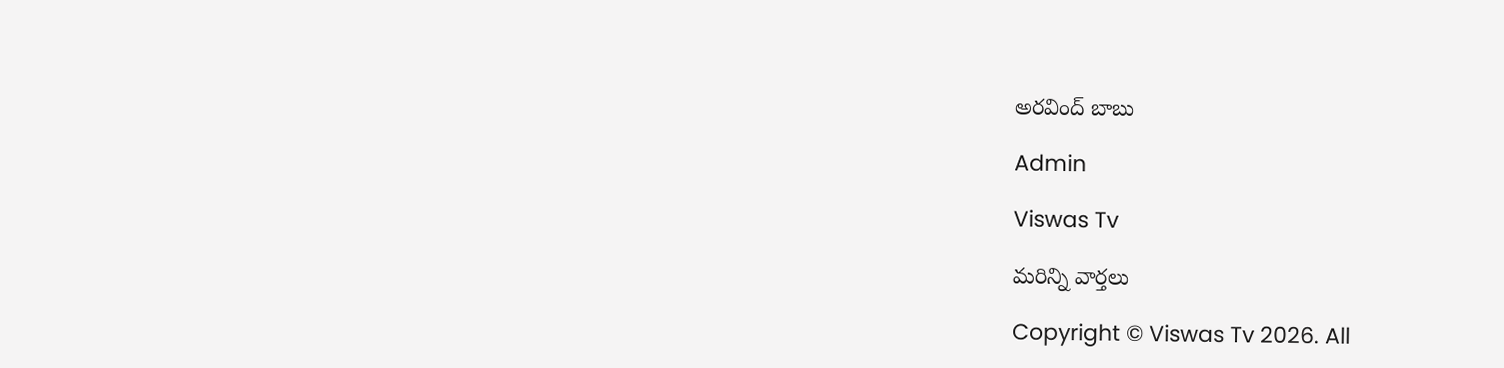అరవింద్ బాబు

Admin

Viswas Tv

మరిన్ని వార్తలు

Copyright © Viswas Tv 2026. All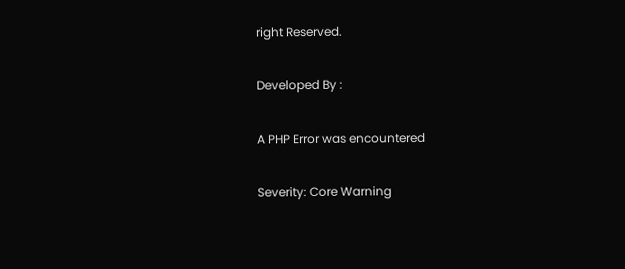right Reserved.

Developed By :

A PHP Error was encountered

Severity: Core Warning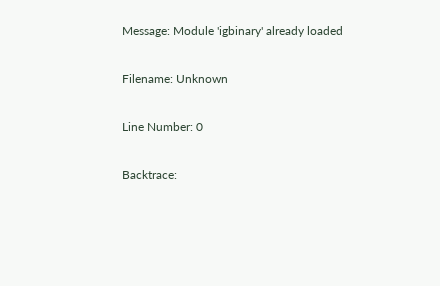Message: Module 'igbinary' already loaded

Filename: Unknown

Line Number: 0

Backtrace: